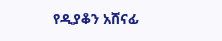የዲያቆን አሸናፊ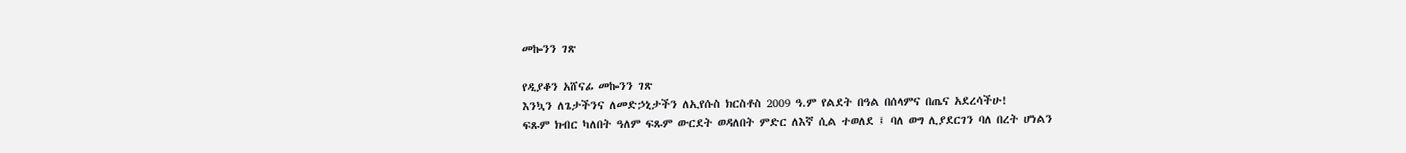መኰንን ገጽ

የዲያቆን አሸናፊ መኰንን ገጽ
እንኳን ለጌታችንና ለመድኃኒታችን ለኢየሱስ ክርስቶስ 2009 ዓ.ም የልደት በዓል በሰላምና በጤና አደረሳችሁ!
ፍጹም ክብር ካለበት ዓለም ፍጹም ውርደት ወዳለበት ምድር ለእኛ ሲል ተወለደ ፤ ባለ ወግ ሊያደርገን ባለ በረት ሆነልን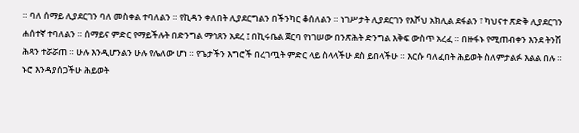። ባለ ሰማይ ሊያደርገን ባለ መስቀል ተባለልን ። የኪዳን ቀለበት ሊያደርግልን በችንካር ቆሰለልን ። ነገሥታት ሊያደርገን የእሾህ አክሊል ደፋልን ፣ ካህናተ ጽድቅ ሊያደርገን ሐሰተኛ ተባለልን ። ሰማይና ምድር የማይችሉት በድንግል ማኅጸን አደረ ፤ በኪሩቤል ጀርባ የነገሠው በንጽሕት ድንግል እቅፍ ውስጥ አረፈ ። በዙፋኑ የሚጠብቀን እንደ ትንሽ ሕጻን ተሯሯጠ ። ሁሉ እንዲሆንልን ሁሉ የሌለው ሆነ ። የጌታችን እግሮች በረገጧት ምድር ላይ ስላላችሁ ደስ ይበላችሁ ። እርሱ ባለፈበት ሕይወት ስለምታልፉ እልል በሉ ። ኑሮ እንዳያሰጋችሁ ሕይወት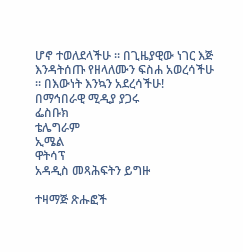ሆኖ ተወለደላችሁ ። በጊዜያዊው ነገር እጅ እንዳትሰጡ የዘላለሙን ፍስሐ አወረሳችሁ ። በእውነት እንኳን አደረሳችሁ!
በማኅበራዊ ሚዲያ ያጋሩ
ፌስቡክ
ቴሌግራም
ኢሜል
ዋትሳፕ
አዳዲስ መጻሕፍትን ይግዙ

ተዛማጅ ጽሑፎች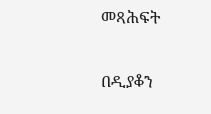መጻሕፍት

በዲያቆን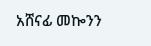አሸናፊ መኰንን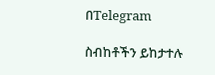በTelegram

ስብከቶችን ይከታተሉ